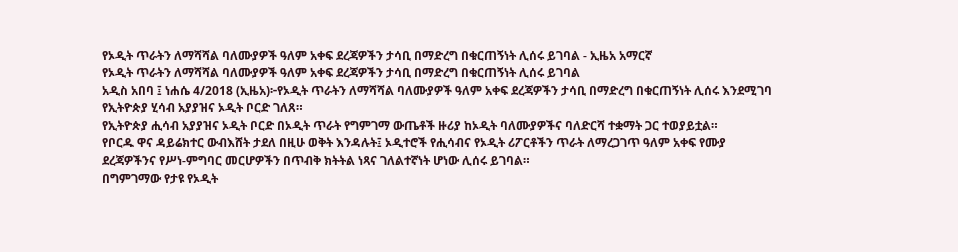የኦዲት ጥራትን ለማሻሻል ባለሙያዎች ዓለም አቀፍ ደረጃዎችን ታሳቢ በማድረግ በቁርጠኝነት ሊሰሩ ይገባል - ኢዜአ አማርኛ
የኦዲት ጥራትን ለማሻሻል ባለሙያዎች ዓለም አቀፍ ደረጃዎችን ታሳቢ በማድረግ በቁርጠኝነት ሊሰሩ ይገባል
አዲስ አበባ ፤ ነሐሴ 4/2018 (ኢዜአ)፦የኦዲት ጥራትን ለማሻሻል ባለሙያዎች ዓለም አቀፍ ደረጃዎችን ታሳቢ በማድረግ በቁርጠኝነት ሊሰሩ እንደሚገባ የኢትዮጵያ ሂሳብ አያያዝና ኦዲት ቦርድ ገለጸ።
የኢትዮጵያ ሒሳብ አያያዝና ኦዲት ቦርድ በኦዲት ጥራት የግምገማ ውጤቶች ዙሪያ ከኦዲት ባለሙያዎችና ባለድርሻ ተቋማት ጋር ተወያይቷል።
የቦርዱ ዋና ዳይሬክተር ውብእሸት ታደለ በዚሁ ወቅት እንዳሉት፤ ኦዲተሮች የሒሳብና የኦዲት ሪፖርቶችን ጥራት ለማረጋገጥ ዓለም አቀፍ የሙያ ደረጃዎችንና የሥነ-ምግባር መርሆዎችን በጥብቅ ክትትል ነጻና ገለልተኛነት ሆነው ሊሰሩ ይገባል።
በግምገማው የታዩ የኦዲት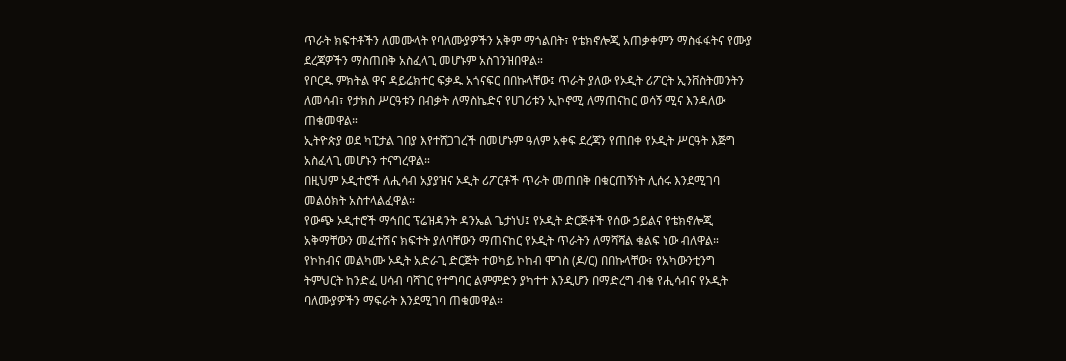ጥራት ክፍተቶችን ለመሙላት የባለሙያዎችን አቅም ማጎልበት፣ የቴክኖሎጂ አጠቃቀምን ማስፋፋትና የሙያ ደረጃዎችን ማስጠበቅ አስፈላጊ መሆኑም አስገንዝበዋል።
የቦርዱ ምክትል ዋና ዳይሬክተር ፍቃዱ አጎናፍር በበኩላቸው፤ ጥራት ያለው የኦዲት ሪፖርት ኢንቨስትመንትን ለመሳብ፣ የታክስ ሥርዓቱን በብቃት ለማስኬድና የሀገሪቱን ኢኮኖሚ ለማጠናከር ወሳኝ ሚና እንዳለው ጠቁመዋል።
ኢትዮጵያ ወደ ካፒታል ገበያ እየተሸጋገረች በመሆኑም ዓለም አቀፍ ደረጃን የጠበቀ የኦዲት ሥርዓት እጅግ አስፈላጊ መሆኑን ተናግረዋል።
በዚህም ኦዲተሮች ለሒሳብ አያያዝና ኦዲት ሪፖርቶች ጥራት መጠበቅ በቁርጠኝነት ሊሰሩ እንደሚገባ መልዕክት አስተላልፈዋል።
የውጭ ኦዲተሮች ማኅበር ፕሬዝዳንት ዳንኤል ጌታነህ፤ የኦዲት ድርጅቶች የሰው ኃይልና የቴክኖሎጂ አቅማቸውን መፈተሽና ክፍተት ያለባቸውን ማጠናከር የኦዲት ጥራትን ለማሻሻል ቁልፍ ነው ብለዋል።
የኮከብና መልካሙ ኦዲት አድራጊ ድርጅት ተወካይ ኮከብ ሞገስ (ዶ/ር) በበኩላቸው፣ የአካውንቲንግ ትምህርት ከንድፈ ሀሳብ ባሻገር የተግባር ልምምድን ያካተተ እንዲሆን በማድረግ ብቁ የሒሳብና የኦዲት ባለሙያዎችን ማፍራት እንደሚገባ ጠቁመዋል።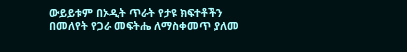ውይይቱም በኦዲት ጥራት የታዩ ክፍተቶችን በመለየት የጋራ መፍትሔ ለማስቀመጥ ያለመ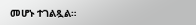መሆኑ ተገልጿል።